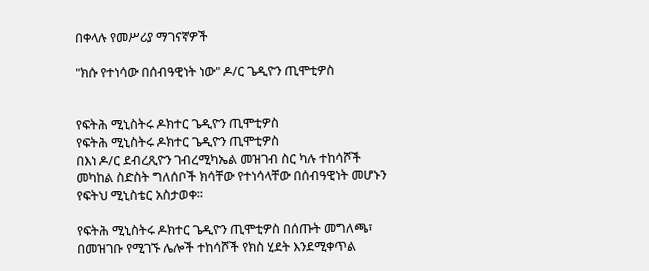በቀላሉ የመሥሪያ ማገናኛዎች

"ክሱ የተነሳው በሰብዓዊነት ነው" ዶ/ር ጌዲዮን ጢሞቲዎስ


የፍትሕ ሚኒስትሩ ዶክተር ጌዲዮን ጢሞቲዎስ
የፍትሕ ሚኒስትሩ ዶክተር ጌዲዮን ጢሞቲዎስ
በእነ ዶ/ር ደብረጺዮን ገብረሚካኤል መዝገብ ስር ካሉ ተከሳሾች መካከል ስድስት ግለሰቦች ክሳቸው የተነሳላቸው በሰብዓዊነት መሆኑን የፍትህ ሚኒስቴር አስታወቀ።

የፍትሕ ሚኒስትሩ ዶክተር ጌዲዮን ጢሞቲዎስ በሰጡት መግለጫ፣ በመዝገቡ የሚገኙ ሌሎች ተከሳሾች የክስ ሂደት እንደሚቀጥል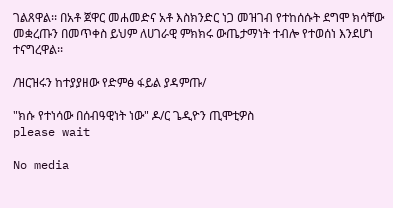ገልጸዋል፡፡ በአቶ ጀዋር መሐመድና አቶ እስክንድር ነጋ መዝገብ የተከሰሱት ደግሞ ክሳቸው መቋረጡን በመጥቀስ ይህም ለሀገራዊ ምክክሩ ውጤታማነት ተብሎ የተወሰነ እንደሆነ ተናግረዋል፡፡

/ዝርዝሩን ከተያያዘው የድምፅ ፋይል ያዳምጡ/

"ክሱ የተነሳው በሰብዓዊነት ነው" ዶ/ር ጌዲዮን ጢሞቲዎስ
please wait

No media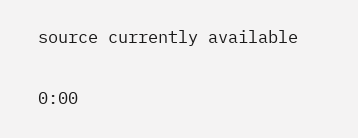source currently available

0:00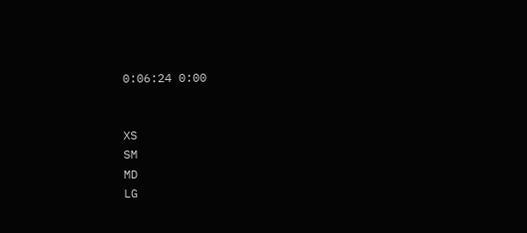0:06:24 0:00


XS
SM
MD
LG